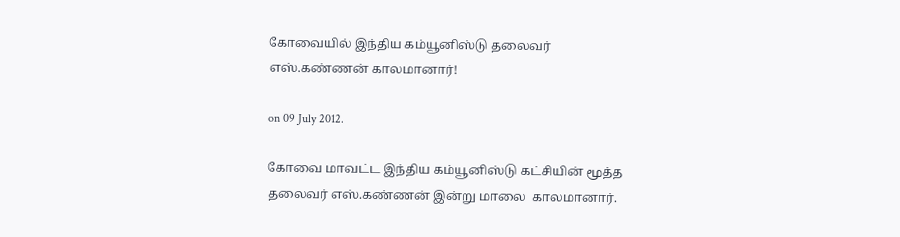கோவையில் இந்திய கம்யூனிஸ்டு தலைவர் எஸ்.கண்ணன் காலமானார்!

on 09 July 2012.

கோவை மாவட்ட இந்திய கம்யூனிஸ்டு கட்சியின் மூத்த தலைவர் எஸ்.கண்ணன் இன்று மாலை  காலமானார்.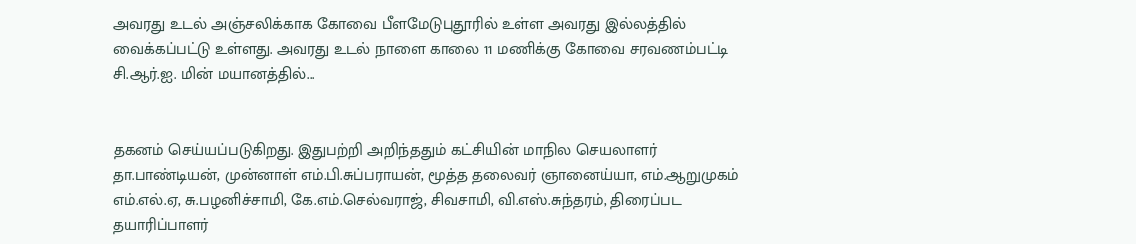அவரது உடல் அஞ்சலிக்காக கோவை பீளமேடுபுதூரில் உள்ள அவரது இல்லத்தில் வைக்கப்பட்டு உள்ளது. அவரது உடல் நாளை காலை 11 மணிக்கு கோவை சரவணம்பட்டி சி.ஆர்.ஐ. மின் மயானத்தில்...


தகனம் செய்யப்படுகிறது. இதுபற்றி அறிந்ததும் கட்சியின் மாநில செயலாளர் தா.பாண்டியன், முன்னாள் எம்.பி.சுப்பராயன், மூத்த தலைவர் ஞானைய்யா, எம்.ஆறுமுகம் எம்.எல்.ஏ, சு.பழனிச்சாமி, கே.எம்.செல்வராஜ், சிவசாமி, வி.எஸ்.சுந்தரம், திரைப்பட தயாரிப்பாளர்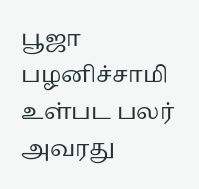பூஜா பழனிச்சாமி உள்பட பலர் அவரது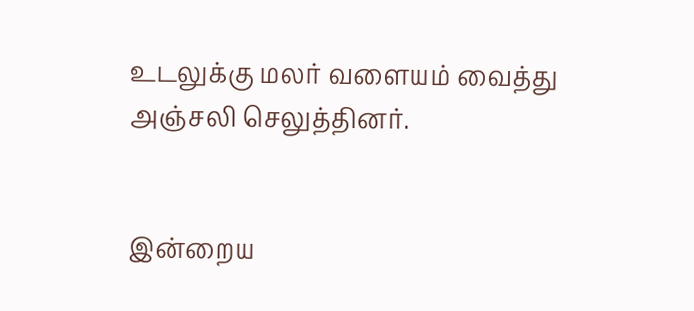உடலுக்கு மலர் வளையம் வைத்து அஞ்சலி செலுத்தினர்.


இன்றைய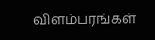விளம்பரங்கள்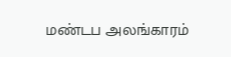மண்டப அலங்காரம்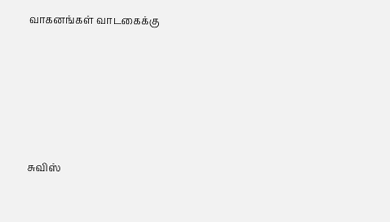வாகனங்கள் வாடகைக்கு







சுவிஸ்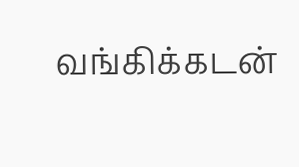வங்கிக்கடன்